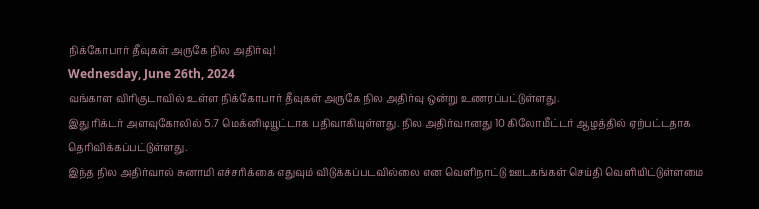நிக்கோபார் தீவுகள் அருகே நில அதிர்வு!
Wednesday, June 26th, 2024
வங்காள விரிகுடாவில் உள்ள நிக்கோபார் தீவுகள் அருகே நில அதிர்வு ஒன்று உணரப்பட்டுள்ளது.
இது ரிக்டர் அளவுகோலில் 5.7 மெக்னிடியூட்டாக பதிவாகியுள்ளது. நில அதிர்வானது 10 கிலோமீட்டர் ஆழத்தில் ஏற்பட்டதாக தெரிவிக்கப்பட்டுள்ளது.
இந்த நில அதிர்வால் சுனாமி எச்சரிக்கை எதுவும் விடுக்கப்படவில்லை என வெளிநாட்டு ஊடகங்கள் செய்தி வெளியிட்டுள்ளமை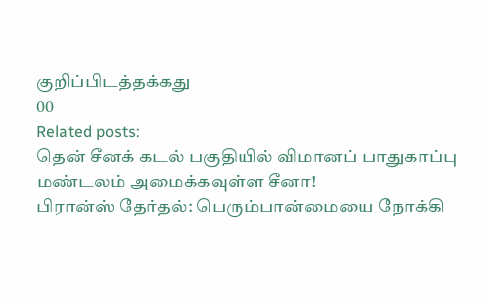குறிப்பிடத்தக்கது
00
Related posts:
தென் சீனக் கடல் பகுதியில் விமானப் பாதுகாப்பு மண்டலம் அமைக்கவுள்ள சீனா!
பிரான்ஸ் தேர்தல்: பெரும்பான்மையை நோக்கி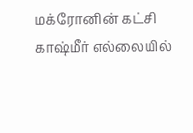மக்ரோனின் கட்சி
காஷ்மீர் எல்லையில்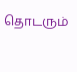தொடரும்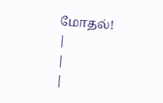மோதல்!
|
|
|